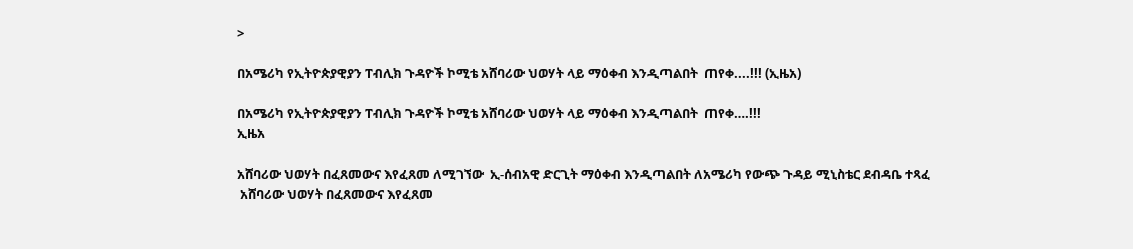>

በአሜሪካ የኢትዮጵያዊያን ፐብሊክ ጉዳዮች ኮሚቴ አሸባሪው ህወሃት ላይ ማዕቀብ እንዲጣልበት  ጠየቀ....!!! (ኢዜአ)

በአሜሪካ የኢትዮጵያዊያን ፐብሊክ ጉዳዮች ኮሚቴ አሸባሪው ህወሃት ላይ ማዕቀብ እንዲጣልበት  ጠየቀ….!!!
ኢዜአ

አሸባሪው ህወሃት በፈጸመውና እየፈጸመ ለሚገኘው  ኢ-ሰብአዊ ድርጊት ማዕቀብ እንዲጣልበት ለአሜሪካ የውጭ ጉዳይ ሚኒስቴር ደብዳቤ ተጻፈ
 አሸባሪው ህወሃት በፈጸመውና እየፈጸመ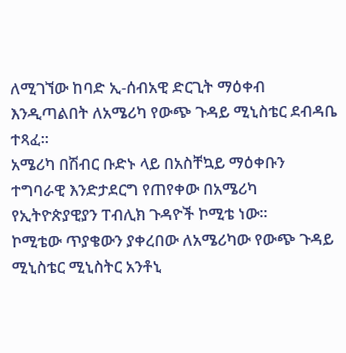ለሚገኘው ከባድ ኢ-ሰብአዊ ድርጊት ማዕቀብ እንዲጣልበት ለአሜሪካ የውጭ ጉዳይ ሚኒስቴር ደብዳቤ ተጻፈ።
አሜሪካ በሽብር ቡድኑ ላይ በአስቸኳይ ማዕቀቡን ተግባራዊ እንድታደርግ የጠየቀው በአሜሪካ የኢትዮጵያዊያን ፐብሊክ ጉዳዮች ኮሚቴ ነው።
ኮሚቴው ጥያቄውን ያቀረበው ለአሜሪካው የውጭ ጉዳይ ሚኒስቴር ሚኒስትር አንቶኒ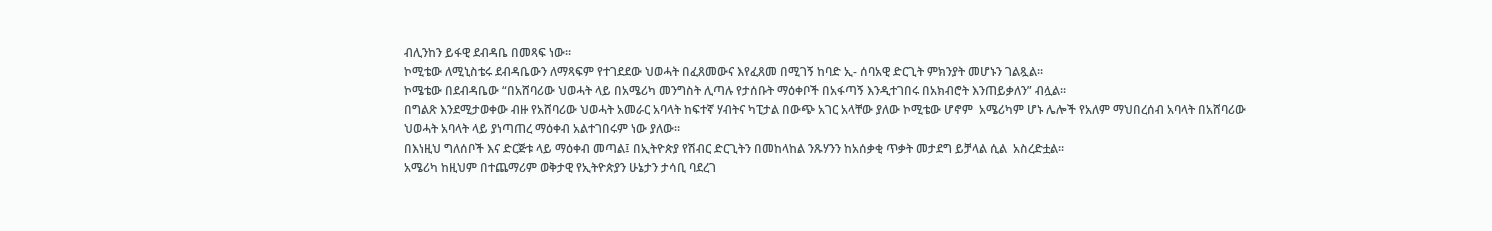ብሊንከን ይፋዊ ደብዳቤ በመጻፍ ነው፡፡
ኮሚቴው ለሚኒስቴሩ ደብዳቤውን ለማጻፍም የተገደደው ህወሓት በፈጸመውና እየፈጸመ በሚገኝ ከባድ ኢ- ሰባአዊ ድርጊት ምክንያት መሆኑን ገልጿል፡፡
ኮሜቴው በደብዳቤው “በአሸባሪው ህወሓት ላይ በአሜሪካ መንግስት ሊጣሉ የታሰቡት ማዕቀቦች በአፋጣኝ እንዲተገበሩ በአክብሮት እንጠይቃለን” ብሏል፡፡
በግልጽ እንደሚታወቀው ብዙ የአሸባሪው ህወሓት አመራር አባላት ከፍተኛ ሃብትና ካፒታል በውጭ አገር አላቸው ያለው ኮሚቴው ሆኖም  አሜሪካም ሆኑ ሌሎች የአለም ማህበረሰብ አባላት በአሸባሪው ህወሓት አባላት ላይ ያነጣጠረ ማዕቀብ አልተገበሩም ነው ያለው።
በእነዚህ ግለሰቦች እና ድርጅቱ ላይ ማዕቀብ መጣል፤ በኢትዮጵያ የሽብር ድርጊትን በመከላከል ንጹሃንን ከአሰቃቂ ጥቃት መታደግ ይቻላል ሲል  አስረድቷል፡፡
አሜሪካ ከዚህም በተጨማሪም ወቅታዊ የኢትዮጵያን ሁኔታን ታሳቢ ባደረገ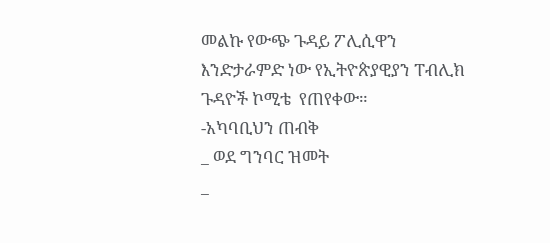መልኩ የውጭ ጉዳይ ፖሊሲዋን እንድታራምድ ነው የኢትዮጵያዊያን ፐብሊክ ጉዳዮች ኮሚቴ  የጠየቀው።
-አካባቢህን ጠብቅ
_ ወደ ግንባር ዝመት
_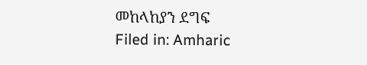መከላከያን ደግፍ
Filed in: Amharic